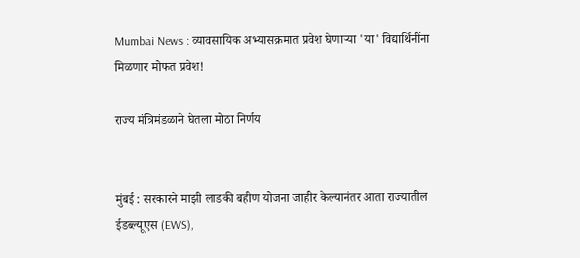Mumbai News : व्यावसायिक अभ्यासक्रमात प्रवेश घेणाऱ्या 'या' विद्यार्थिनींना मिळणार मोफत प्रवेश!

राज्य मंत्रिमंडळाने घेतला मोठा निर्णय


मुंबई : सरकारने माझी लाडकी बहीण योजना जाहीर केल्यानंतर आता राज्यातील ईडब्ल्यूएस (EWS),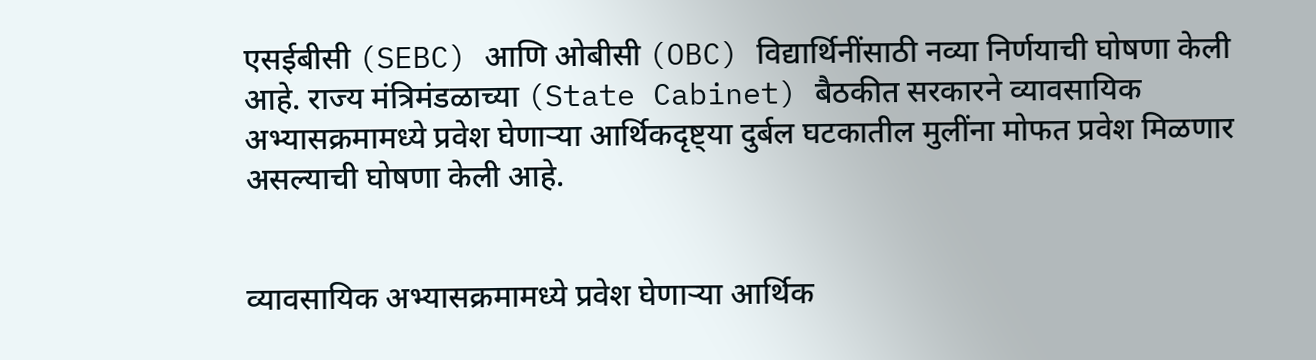एसईबीसी (SEBC) आणि ओबीसी (OBC) विद्यार्थिनींसाठी नव्या निर्णयाची घोषणा केली आहे. राज्य मंत्रिमंडळाच्या (State Cabinet) बैठकीत सरकारने व्यावसायिक अभ्यासक्रमामध्ये प्रवेश घेणाऱ्या आर्थिकदृष्ट्या दुर्बल घटकातील मुलींना मोफत प्रवेश मिळणार असल्याची घोषणा केली आहे.


व्यावसायिक अभ्यासक्रमामध्ये प्रवेश घेणाऱ्या आर्थिक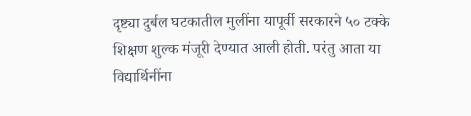दृष्ट्या दुर्बल घटकातील मुलींना यापूर्वी सरकारने ५० टक्के शिक्षण शुल्क मंजूरी देण्यात आली होती. परंतु आता या विद्यार्थिनींना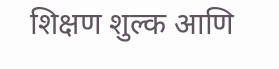शिक्षण शुल्क आणि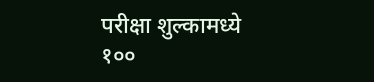परीक्षा शुल्कामध्ये १००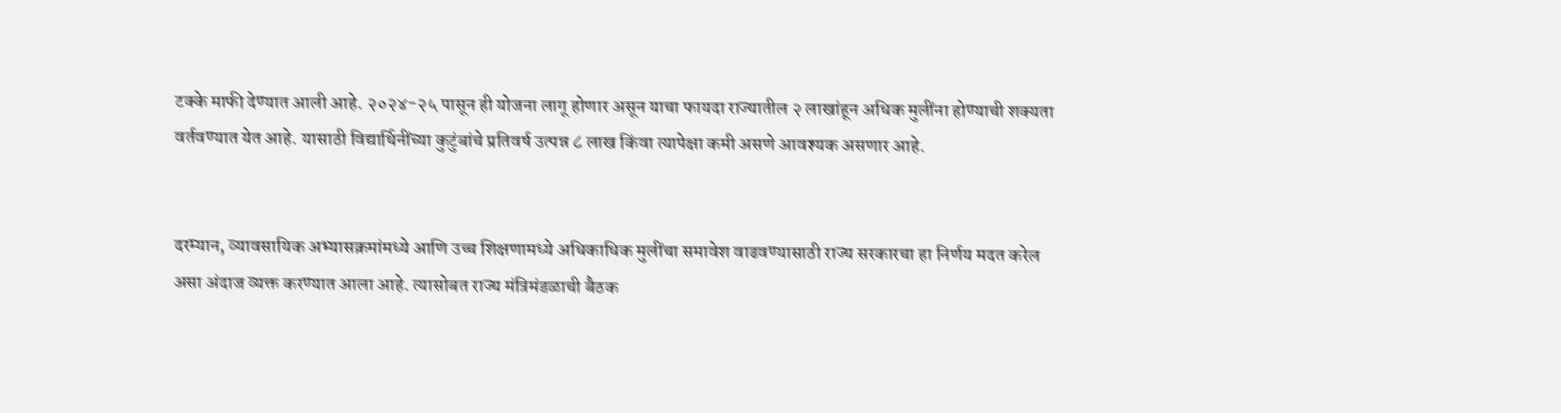टक्के माफी देण्यात आली आहे. २०२४-२५ पासून ही योजना लागू होणार असून याचा फायदा राज्यातील २ लाखांहून अधिक मुलींना होण्याची शक्यता वर्तवण्यात येत आहे. यासाठी विद्यार्थिनींच्या कुटुंबांचे प्रतिवर्ष उत्पन्न ८ लाख किंवा त्यापेक्षा कमी असणे आवश्यक असणार आहे.


दरम्यान, व्यावसायिक अभ्यासक्रमांमध्ये आणि उच्च शिक्षणामध्ये अधिकाधिक मुलींचा समावेश वाढवण्यासाठी राज्य सरकारचा हा निर्णय मदत करेल असा अंदाज व्यक्त करण्यात आला आहे. त्यासोबत राज्य मंत्रिमंडळाची बैठक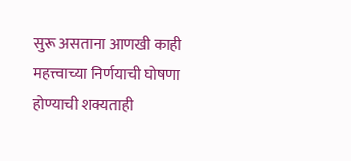सुरू असताना आणखी काही महत्त्वाच्या निर्णयाची घोषणा होण्याची शक्यताही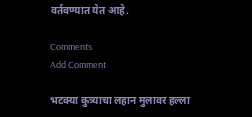वर्तवण्यात येत आहे.

Comments
Add Comment

भटक्या कुत्र्याचा लहान मुलावर हल्ला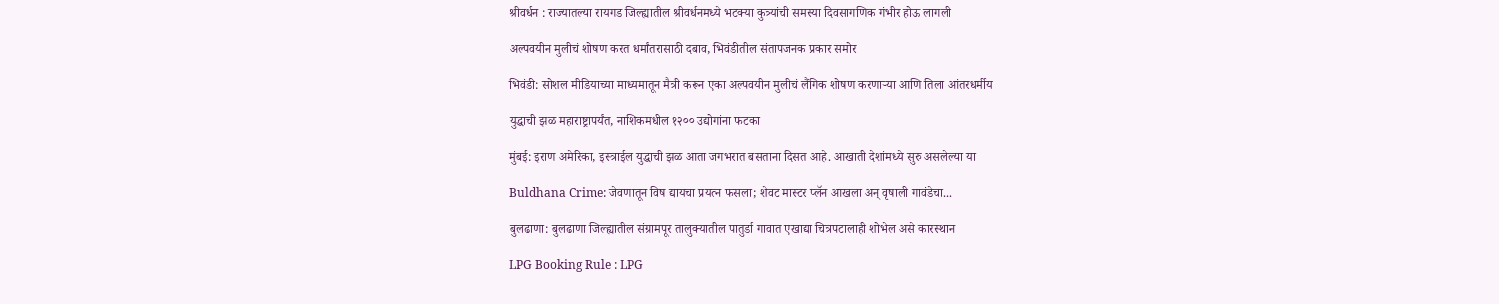श्रीवर्धन : राज्यातल्या रायगड जिल्ह्यातील श्रीवर्धनमध्ये भटक्या कुत्र्यांची समस्या दिवसागणिक गंभीर होऊ लागली

अल्पवयीन मुलीचं शोषण करत धर्मांतरासाठी दबाव, भिवंडीतील संतापजनक प्रकार समोर

भिवंडी: सोशल मीडियाच्या माध्यमातून मैत्री करून एका अल्पवयीन मुलीचं लैंगिक शोषण करणाऱ्या आणि तिला आंतरधर्मीय

युद्धाची झळ महाराष्ट्रापर्यंत, नाशिकमधील १२०० उद्योगांना फटका

मुंबई: इराण अमेरिका, इस्त्राईल युद्धाची झळ आता जगभरात बसताना दिसत आहे. आखाती देशांमध्ये सुरु असलेल्या या

Buldhana Crime: जेवणातून विष द्यायचा प्रयत्न फसला; शेवट मास्टर प्लॅन आखला अन् वृषाली गावंडेचा...

बुलढाणा: बुलढाणा जिल्ह्यातील संग्रामपूर तालुक्यातील पातुर्डा गावात एखाद्या चित्रपटालाही शोभेल असे कारस्थान

LPG Booking Rule : LPG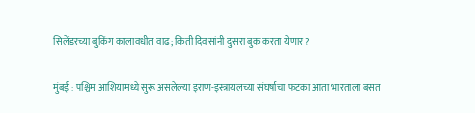सिलेंडरच्या बुकिंग कालावधीत वाढ; किती दिवसांनी दुसरा बुक करता येणार?

मुंबई : पश्चिम आशियामध्ये सुरू असलेल्या इराण-इस्त्रायलच्या संघर्षाचा फटका आता भारताला बसत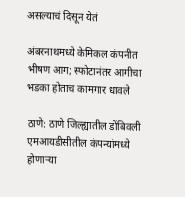असल्याचं दिसून येतं

अंबरनाथमध्ये केमिकल कंपनीत भीषण आग; स्फोटानंतर आगीचा भडका होताच कामगार धावले

ठाणे: ठाणे जिल्ह्यातील डोंबिवली एमआयडीसीतील कंपन्यांमध्ये होणाऱ्या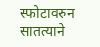स्फोटावरुन सातत्याने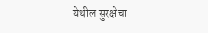येथील सुरक्षेचा